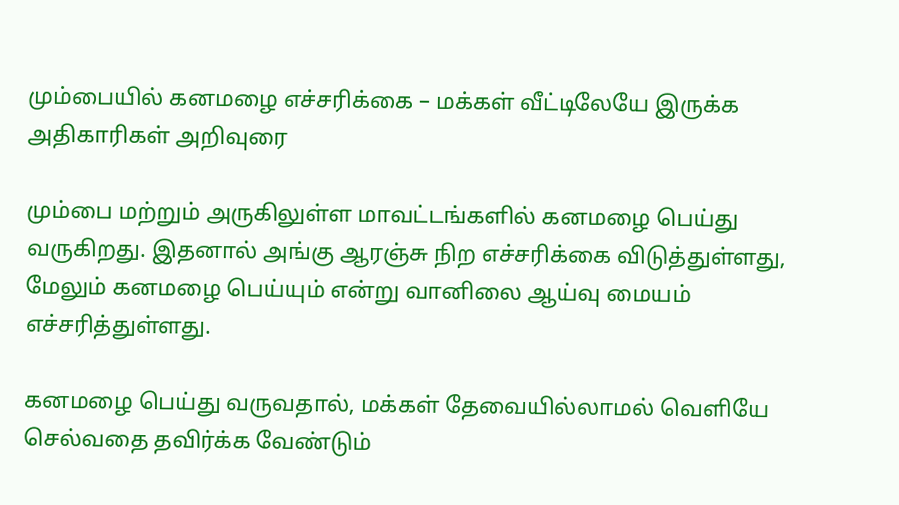மும்பையில் கனமழை எச்சரிக்கை – மக்கள் வீட்டிலேயே இருக்க அதிகாரிகள் அறிவுரை

மும்பை மற்றும் அருகிலுள்ள மாவட்டங்களில் கனமழை பெய்து வருகிறது. இதனால் அங்கு ஆரஞ்சு நிற எச்சரிக்கை விடுத்துள்ளது, மேலும் கனமழை பெய்யும் என்று வானிலை ஆய்வு மையம் எச்சரித்துள்ளது.

கனமழை பெய்து வருவதால், மக்கள் தேவையில்லாமல் வெளியே செல்வதை தவிர்க்க வேண்டும்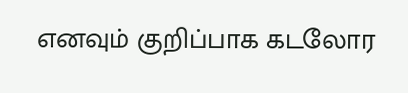எனவும் குறிப்பாக கடலோர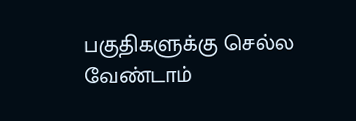பகுதிகளுக்கு செல்ல வேண்டாம்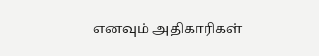எனவும் அதிகாரிகள்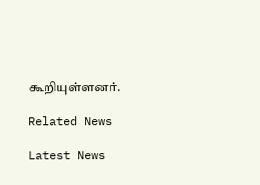கூறியுள்ளனர்.

Related News

Latest News